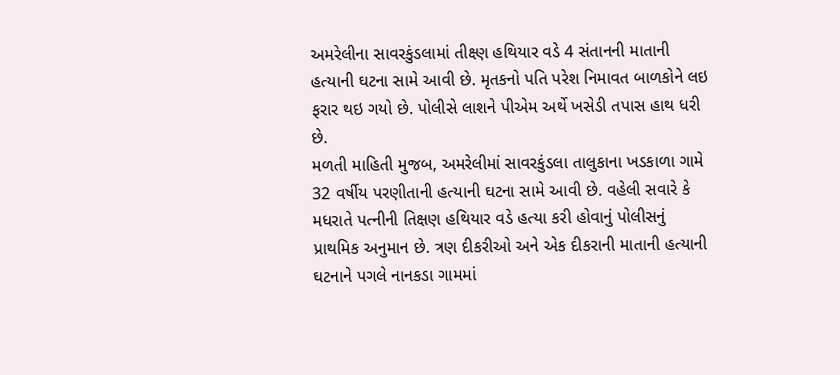અમરેલીના સાવરકુંડલામાં તીક્ષ્ણ હથિયાર વડે 4 સંતાનની માતાની હત્યાની ઘટના સામે આવી છે. મૃતકનો પતિ પરેશ નિમાવત બાળકોને લઇ ફરાર થઇ ગયો છે. પોલીસે લાશને પીએમ અર્થે ખસેડી તપાસ હાથ ધરી છે.
મળતી માહિતી મુજબ, અમરેલીમાં સાવરકુંડલા તાલુકાના ખડકાળા ગામે 32 વર્ષીય પરણીતાની હત્યાની ઘટના સામે આવી છે. વહેલી સવારે કે મધરાતે પત્નીની તિક્ષણ હથિયાર વડે હત્યા કરી હોવાનું પોલીસનું પ્રાથમિક અનુમાન છે. ત્રણ દીકરીઓ અને એક દીકરાની માતાની હત્યાની ઘટનાને પગલે નાનકડા ગામમાં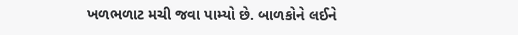ખળભળાટ મચી જવા પામ્યો છે. બાળકોને લઈને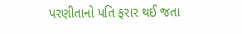પરણીતાનો પતિ ફરાર થઈ જતા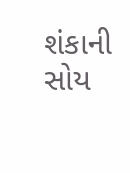શંકાની સોય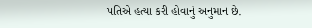પતિએ હત્યા કરી હોવાનું અનુમાન છે.